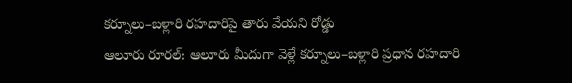కర్నూలు–బళ్లారి రహదారిపై తారు వేయని రోడ్డు
ఆలూరు రూరల్: ఆలూరు మీదుగా వెళ్లే కర్నూలు–బళ్లారి ప్రధాన రహదారి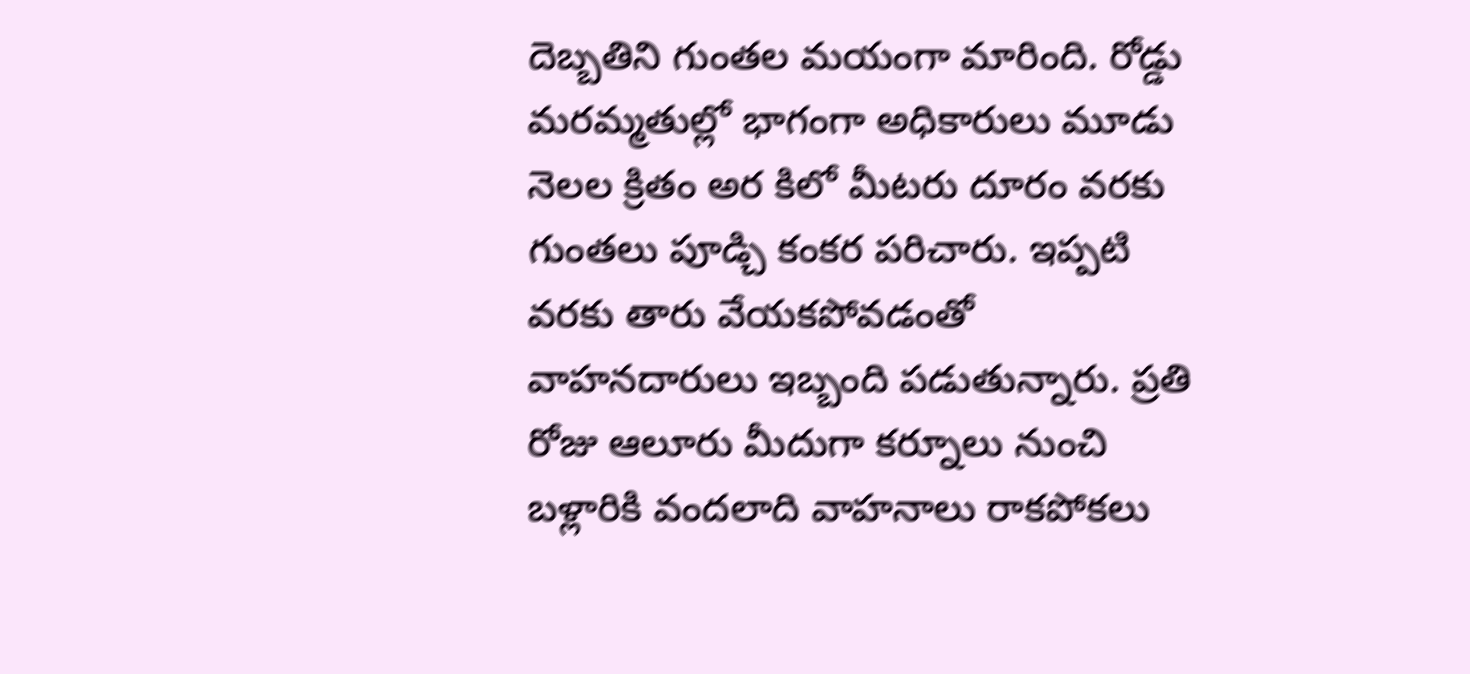దెబ్బతిని గుంతల మయంగా మారింది. రోడ్డు మరమ్మతుల్లో భాగంగా అధికారులు మూడు నెలల క్రితం అర కిలో మీటరు దూరం వరకు గుంతలు పూడ్చి కంకర పరిచారు. ఇప్పటి వరకు తారు వేయకపోవడంతో వాహనదారులు ఇబ్బంది పడుతున్నారు. ప్రతి రోజు ఆలూరు మీదుగా కర్నూలు నుంచి బళ్లారికి వందలాది వాహనాలు రాకపోకలు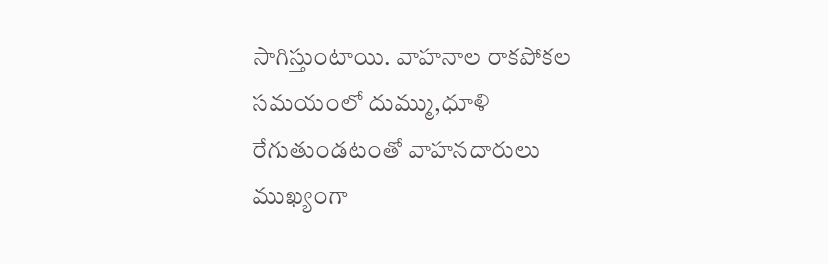సాగిస్తుంటాయి. వాహనాల రాకపోకల సమయంలో దుమ్ము,ధూళి రేగుతుండటంతో వాహనదారులు ముఖ్యంగా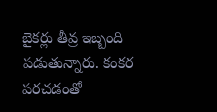బైకర్లు తీవ్ర ఇబ్బంది పడుతున్నారు. కంకర పరచడంతో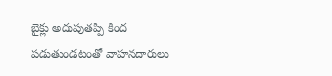బైక్లు అదుపుతప్పి కింద పడుతుండటంతో వాహనదారులు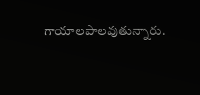గాయాలపాలవుతున్నారు.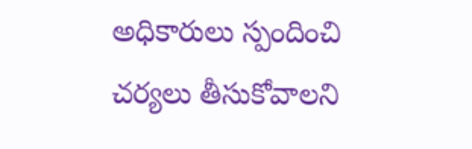అధికారులు స్పందించి చర్యలు తీసుకోవాలని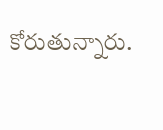కోరుతున్నారు.